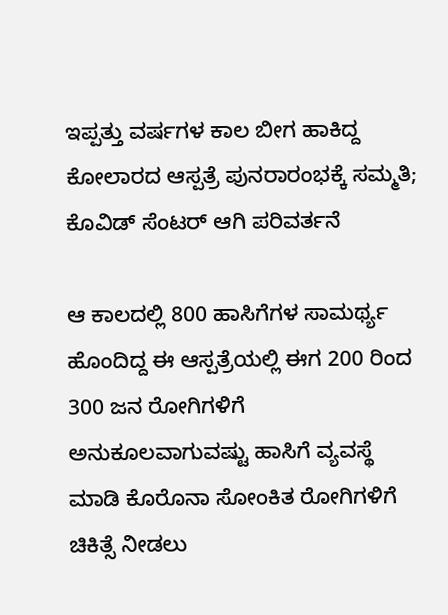ಇಪ್ಪತ್ತು ವರ್ಷಗಳ ಕಾಲ ಬೀಗ ಹಾಕಿದ್ದ ಕೋಲಾರದ ಆಸ್ಪತ್ರೆ ಪುನರಾರಂಭಕ್ಕೆ ಸಮ್ಮತಿ; ಕೊವಿಡ್ ಸೆಂಟರ್ ಆಗಿ ಪರಿವರ್ತನೆ

ಆ ಕಾಲದಲ್ಲಿ 800 ಹಾಸಿಗೆಗಳ ಸಾಮರ್ಥ್ಯ ಹೊಂದಿದ್ದ ಈ ಆಸ್ಪತ್ರೆಯಲ್ಲಿ ಈಗ 200 ರಿಂದ 300 ಜನ ರೋಗಿಗಳಿಗೆ ಅನುಕೂಲವಾಗುವಷ್ಟು ಹಾಸಿಗೆ ವ್ಯವಸ್ಥೆ ಮಾಡಿ ಕೊರೊನಾ ಸೋಂಕಿತ ರೋಗಿಗಳಿಗೆ ಚಿಕಿತ್ಸೆ ನೀಡಲು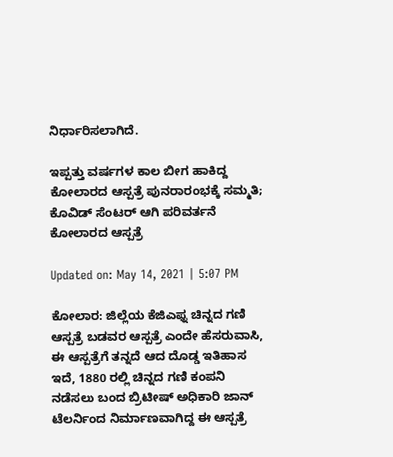ನಿರ್ಧಾರಿಸಲಾಗಿದೆ.

ಇಪ್ಪತ್ತು ವರ್ಷಗಳ ಕಾಲ ಬೀಗ ಹಾಕಿದ್ದ ಕೋಲಾರದ ಆಸ್ಪತ್ರೆ ಪುನರಾರಂಭಕ್ಕೆ ಸಮ್ಮತಿ; ಕೊವಿಡ್ ಸೆಂಟರ್ ಆಗಿ ಪರಿವರ್ತನೆ
ಕೋಲಾರದ ಆಸ್ಪತ್ರೆ

Updated on: May 14, 2021 | 5:07 PM

ಕೋಲಾರ: ಜಿಲ್ಲೆಯ ಕೆಜಿಎಫ್ನ ಚಿನ್ನದ ಗಣಿ ಆಸ್ಪತ್ರೆ ಬಡವರ ಆಸ್ಪತ್ರೆ ಎಂದೇ ಹೆಸರುವಾಸಿ, ಈ ಆಸ್ಪತ್ರೆಗೆ ತನ್ನದೆ ಆದ ದೊಡ್ಡ ಇತಿಹಾಸ ಇದೆ, 1880 ರಲ್ಲಿ ಚಿನ್ನದ ಗಣಿ ಕಂಪನಿ ನಡೆಸಲು ಬಂದ ಬ್ರಿಟೀಷ್ ಅಧಿಕಾರಿ ಜಾನ್ ಟೆಲರ್ನಿಂದ ನಿರ್ಮಾಣವಾಗಿದ್ದ ಈ ಆಸ್ಪತ್ರೆ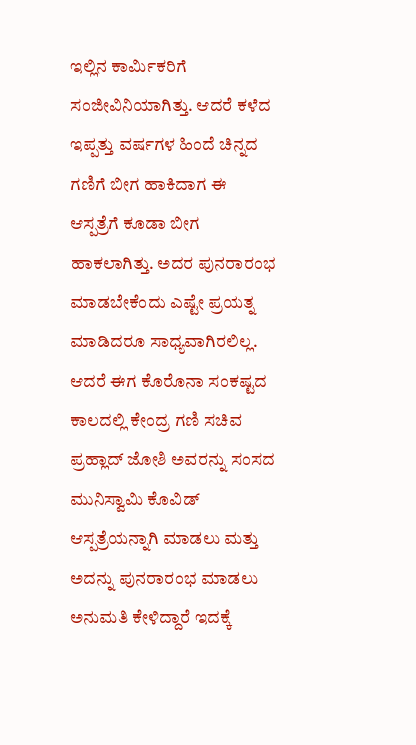ಇಲ್ಲಿನ ಕಾರ್ಮಿಕರಿಗೆ ಸಂಜೀವಿನಿಯಾಗಿತ್ತು. ಆದರೆ ಕಳೆದ ಇಪ್ಪತ್ತು ವರ್ಷಗಳ ಹಿಂದೆ ಚಿನ್ನದ ಗಣಿಗೆ ಬೀಗ ಹಾಕಿದಾಗ ಈ ಆಸ್ಪತ್ರೆಗೆ ಕೂಡಾ ಬೀಗ ಹಾಕಲಾಗಿತ್ತು. ಅದರ ಪುನರಾರಂಭ ಮಾಡಬೇಕೆಂದು ಎಷ್ಟೇ ಪ್ರಯತ್ನ ಮಾಡಿದರೂ ಸಾಧ್ಯವಾಗಿರಲಿಲ್ಲ. ಆದರೆ ಈಗ ಕೊರೊನಾ ಸಂಕಷ್ಟದ ಕಾಲದಲ್ಲಿ ಕೇಂದ್ರ ಗಣಿ ಸಚಿವ ಪ್ರಹ್ಲಾದ್ ಜೋಶಿ ಅವರನ್ನು ಸಂಸದ ಮುನಿಸ್ವಾಮಿ ಕೊವಿಡ್ ಆಸ್ಪತ್ರೆಯನ್ನಾಗಿ ಮಾಡಲು ಮತ್ತು ಅದನ್ನು ಪುನರಾರಂಭ ಮಾಡಲು ಅನುಮತಿ ಕೇಳಿದ್ದಾರೆ ಇದಕ್ಕೆ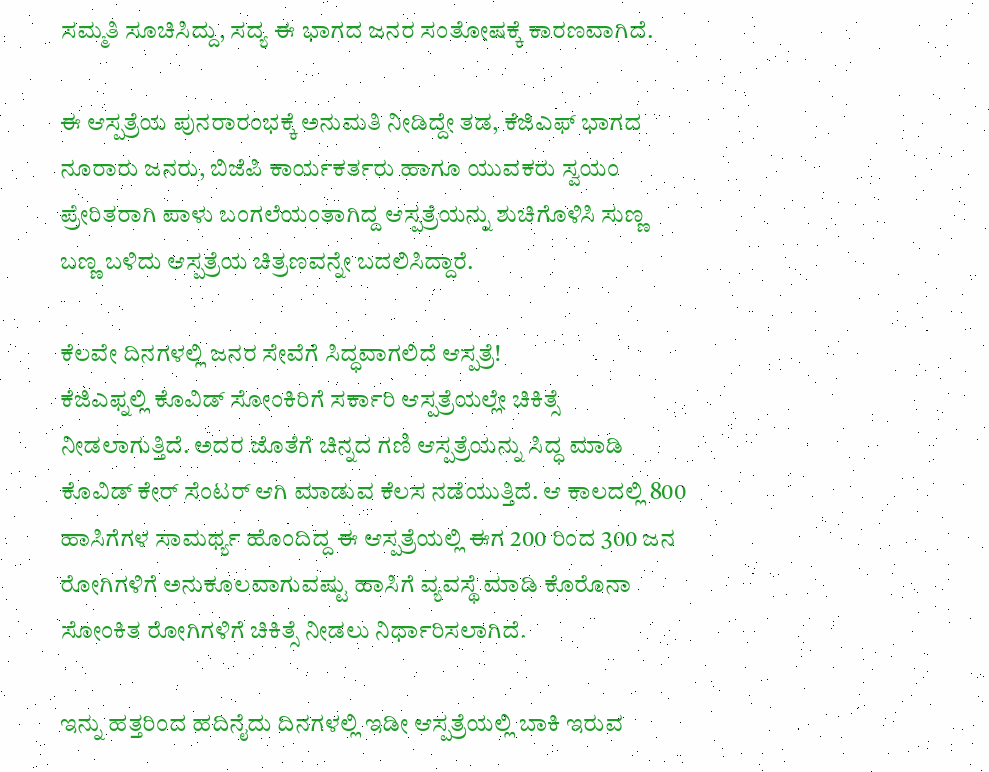ಸಮ್ಮತಿ ಸೂಚಿಸಿದ್ದು, ಸದ್ಯ ಈ ಭಾಗದ ಜನರ ಸಂತೋಷಕ್ಕೆ ಕಾರಣವಾಗಿದೆ.

ಈ ಆಸ್ಪತ್ರೆಯ ಪುನರಾರಂಭಕ್ಕೆ ಅನುಮತಿ ನೀಡಿದ್ದೇ ತಡ, ಕೆಜಿಎಫ್ ಭಾಗದ ನೂರಾರು ಜನರು, ಬಿಜೆಪಿ ಕಾರ್ಯಕರ್ತರು ಹಾಗೂ ಯುವಕರು ಸ್ವಯಂ ಪ್ರೇರಿತರಾಗಿ ಪಾಳು ಬಂಗಲೆಯಂತಾಗಿದ್ದ ಆಸ್ಪತ್ರೆಯನ್ನು ಶುಚಿಗೊಳಿಸಿ ಸುಣ್ಣ ಬಣ್ಣ ಬಳಿದು ಆಸ್ಪತ್ರೆಯ ಚಿತ್ರಣವನ್ನೇ ಬದಲಿಸಿದ್ದಾರೆ.

ಕೆಲವೇ ದಿನಗಳಲ್ಲಿ ಜನರ ಸೇವೆಗೆ ಸಿದ್ಧವಾಗಲಿದೆ ಆಸ್ಪತ್ರೆ!
ಕೆಜಿಎಫ್ನಲ್ಲಿ ಕೊವಿಡ್ ಸೋಂಕಿರಿಗೆ ಸರ್ಕಾರಿ ಆಸ್ಪತ್ರೆಯಲ್ಲೇ ಚಿಕಿತ್ಸೆ ನೀಡಲಾಗುತ್ತಿದೆ. ಅದರ ಜೊತೆಗೆ ಚಿನ್ನದ ಗಣಿ ಆಸ್ಪತ್ರೆಯನ್ನು ಸಿದ್ಧ ಮಾಡಿ ಕೊವಿಡ್ ಕೇರ್ ಸೆಂಟರ್ ಆಗಿ ಮಾಡುವ ಕೆಲಸ ನಡೆಯುತ್ತಿದೆ. ಆ ಕಾಲದಲ್ಲಿ 800 ಹಾಸಿಗೆಗಳ ಸಾಮರ್ಥ್ಯ ಹೊಂದಿದ್ದ ಈ ಆಸ್ಪತ್ರೆಯಲ್ಲಿ ಈಗ 200 ರಿಂದ 300 ಜನ ರೋಗಿಗಳಿಗೆ ಅನುಕೂಲವಾಗುವಷ್ಟು ಹಾಸಿಗೆ ವ್ಯವಸ್ಥೆ ಮಾಡಿ ಕೊರೊನಾ ಸೋಂಕಿತ ರೋಗಿಗಳಿಗೆ ಚಿಕಿತ್ಸೆ ನೀಡಲು ನಿರ್ಧಾರಿಸಲಾಗಿದೆ.

ಇನ್ನು ಹತ್ತರಿಂದ ಹದಿನೈದು ದಿನಗಳಲ್ಲಿ ಇಡೀ ಆಸ್ಪತ್ರೆಯಲ್ಲಿ ಬಾಕಿ ಇರುವ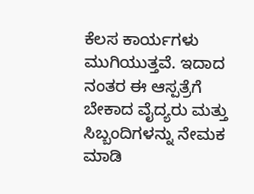ಕೆಲಸ ಕಾರ್ಯಗಳು ಮುಗಿಯುತ್ತವೆ. ಇದಾದ ನಂತರ ಈ ಆಸ್ಪತ್ರೆಗೆ ಬೇಕಾದ ವೈದ್ಯರು ಮತ್ತು ಸಿಬ್ಬಂದಿಗಳನ್ನು ನೇಮಕ ಮಾಡಿ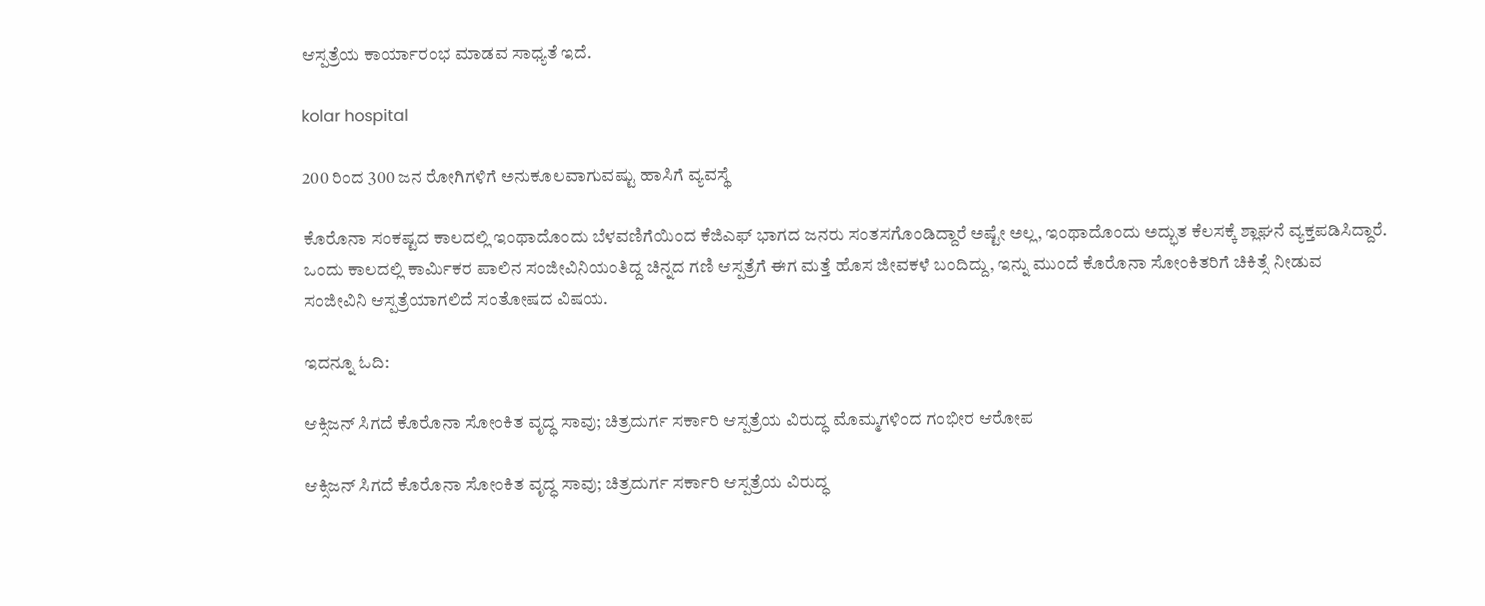ಆಸ್ಪತ್ರೆಯ ಕಾರ್ಯಾರಂಭ ಮಾಡವ ಸಾಧ್ಯತೆ ಇದೆ.

kolar hospital

200 ರಿಂದ 300 ಜನ ರೋಗಿಗಳಿಗೆ ಅನುಕೂಲವಾಗುವಷ್ಟು ಹಾಸಿಗೆ ವ್ಯವಸ್ಥೆ

ಕೊರೊನಾ ಸಂಕಷ್ಟದ ಕಾಲದಲ್ಲಿ ಇಂಥಾದೊಂದು ಬೆಳವಣಿಗೆಯಿಂದ ಕೆಜಿಎಫ್ ಭಾಗದ ಜನರು ಸಂತಸಗೊಂಡಿದ್ದಾರೆ ಅಷ್ಟೇ ಅಲ್ಲ, ಇಂಥಾದೊಂದು ಅದ್ಭುತ ಕೆಲಸಕ್ಕೆ ಶ್ಲಾಘನೆ ವ್ಯಕ್ತಪಡಿಸಿದ್ದಾರೆ. ಒಂದು ಕಾಲದಲ್ಲಿ ಕಾರ್ಮಿಕರ ಪಾಲಿನ ಸಂಜೀವಿನಿಯಂತಿದ್ದ ಚಿನ್ನದ ಗಣಿ ಆಸ್ಪತ್ರೆಗೆ ಈಗ ಮತ್ತೆ ಹೊಸ ಜೀವಕಳೆ ಬಂದಿದ್ದು, ಇನ್ನು ಮುಂದೆ ಕೊರೊನಾ ಸೋಂಕಿತರಿಗೆ ಚಿಕಿತ್ಸೆ ನೀಡುವ ಸಂಜೀವಿನಿ ಆಸ್ಪತ್ರೆಯಾಗಲಿದೆ ಸಂತೋಷದ ವಿಷಯ.

ಇದನ್ನೂ ಓದಿ:

ಆಕ್ಸಿಜನ್ ಸಿಗದೆ ಕೊರೊನಾ ಸೋಂಕಿತ ವೃದ್ಧ ಸಾವು; ಚಿತ್ರದುರ್ಗ ಸರ್ಕಾರಿ ಆಸ್ಪತ್ರೆಯ ವಿರುದ್ಧ ಮೊಮ್ಮಗಳಿಂದ ಗಂಭೀರ ಆರೋಪ

ಆಕ್ಸಿಜನ್ ಸಿಗದೆ ಕೊರೊನಾ ಸೋಂಕಿತ ವೃದ್ಧ ಸಾವು; ಚಿತ್ರದುರ್ಗ ಸರ್ಕಾರಿ ಆಸ್ಪತ್ರೆಯ ವಿರುದ್ಧ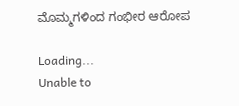ಮೊಮ್ಮಗಳಿಂದ ಗಂಭೀರ ಆರೋಪ

Loading...
Unable to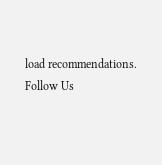load recommendations.
Follow Us